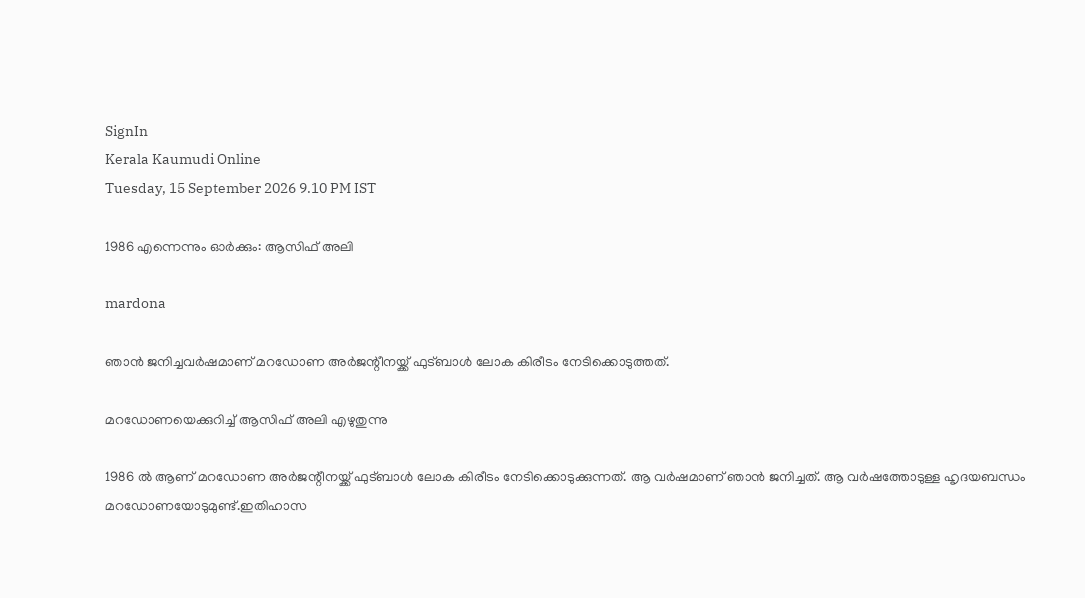SignIn
Kerala Kaumudi Online
Tuesday, 15 September 2026 9.10 PM IST

1986 എന്നെന്നും ഓർക്കും: ആസിഫ് അലി

mardona

ഞാൻ ജനിച്ചവർഷമാണ് മറഡോണ അർജന്റീനയ്ക്ക് ഫുട്ബാൾ ലോക കിരീടം നേടിക്കൊടുത്തത്.

മറഡോണയെക്കുറിച്ച് ആസിഫ് അലി എഴുതുന്നു

1986 ൽ ആണ് മറഡോണ അർജന്റീനയ്ക്ക് ഫുട്ബാൾ ലോക കിരീടം നേടിക്കൊടുക്കുന്നത്. ആ വർഷമാണ് ഞാൻ ജനിച്ചത്. ആ വർഷത്തോടുള്ള ഹൃദയബന്ധം മറഡോണയോടുമുണ്ട്.ഇതിഹാസ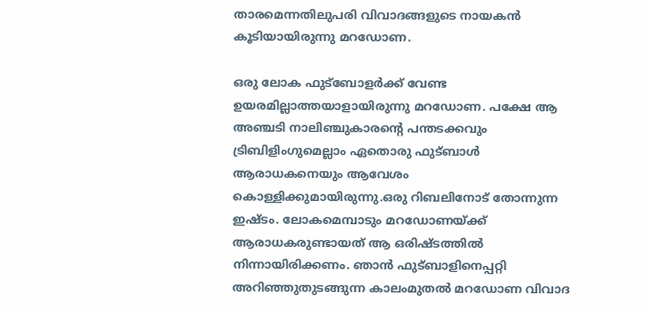താരമെന്നതിലുപരി വിവാദങ്ങളുടെ നായകൻ കൂടിയായിരുന്നു മറഡോണ.

ഒരു ലോക ഫുട്ബോളർക്ക് വേണ്ട ഉയരമില്ലാത്തയാളായിരുന്നു മറഡോണ. പക്ഷേ ആ അഞ്ചടി നാലിഞ്ചുകാരന്റെ പന്തടക്കവും ട്രിബിളിംഗുമെല്ലാം ഏതൊരു ഫുട്ബാൾ ആരാധകനെയും ആവേശം കൊള്ളിക്കുമായിരുന്നു.ഒരു റിബലിനോട് തോന്നുന്ന ഇഷ്ടം. ലോകമെമ്പാടും മറഡോണയ്ക്ക് ആരാധകരുണ്ടായത് ആ ഒരിഷ്ടത്തിൽ നിന്നായിരിക്കണം. ഞാൻ ഫുട്ബാളിനെപ്പറ്റി അറിഞ്ഞുതുടങ്ങുന്ന കാലംമുതൽ മറഡോണ വിവാദ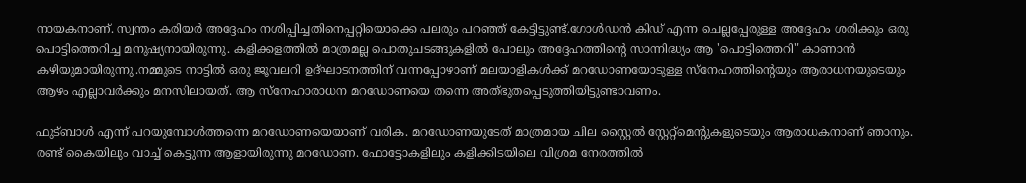നായകനാണ്. സ്വന്തം കരിയർ അദ്ദേഹം നശിപ്പിച്ചതിനെപ്പറ്റിയൊക്കെ പലരും പറഞ്ഞ് കേട്ടിട്ടുണ്ട്.ഗോൾഡൻ കിഡ് എന്ന ചെല്ലപ്പേരുള്ള അദ്ദേഹം ശരിക്കും ഒരു പൊട്ടിത്തെറിച്ച മനുഷ്യനായിരുന്നു. കളിക്കളത്തിൽ മാത്രമല്ല പൊതുചടങ്ങുകളിൽ പോലും അദ്ദേഹത്തിന്റെ സാന്നിദ്ധ്യം ആ 'പൊട്ടിത്തെറി" കാണാൻ കഴിയുമായിരുന്നു.നമ്മുടെ നാട്ടിൽ ഒരു ജൂവലറി ഉദ്ഘാടനത്തിന് വന്നപ്പോഴാണ് മലയാളികൾക്ക് മറഡോണയോടുള്ള സ്നേഹത്തിന്റെയും ആരാധനയുടെയും ആഴം എല്ലാവർക്കും മനസിലായത്. ആ സ്നേഹാരാധന മറഡോണയെ തന്നെ അത്‌ഭുതപ്പെടുത്തിയിട്ടുണ്ടാവണം.

ഫുട്ബാൾ എന്ന് പറയുമ്പോൾത്തന്നെ മറഡോണയെയാണ് വരിക. മറഡോണയുടേത് മാത്രമായ ചില സ്റ്റൈൽ സ്റ്റേറ്റ്മെന്റുകളുടെയും ആരാധകനാണ് ഞാനും. രണ്ട് കൈയിലും വാച്ച് കെട്ടുന്ന ആളായിരുന്നു മറഡോണ. ഫോട്ടോകളിലും കളിക്കിടയിലെ വിശ്രമ നേരത്തിൽ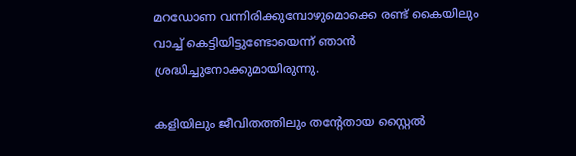മറഡോണ വന്നിരിക്കുമ്പോഴുമൊക്കെ രണ്ട് കൈയിലും വാച്ച് കെട്ടിയിട്ടുണ്ടോയെന്ന് ഞാൻ ശ്രദ്ധിച്ചുനോക്കുമായിരുന്നു.

കളിയിലും ജീവിതത്തിലും തന്റേതായ സ്റ്റൈൽ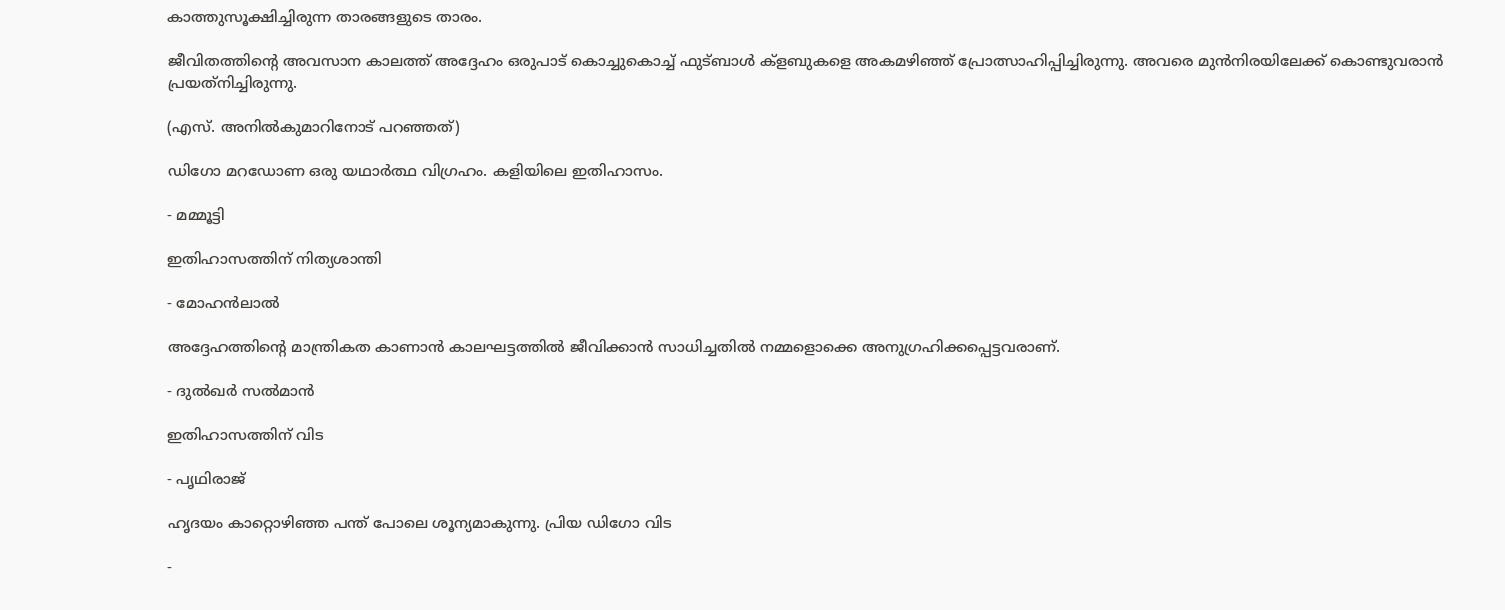കാത്തുസൂക്ഷിച്ചിരുന്ന താരങ്ങളുടെ താരം.

ജീവിതത്തിന്റെ അവസാന കാലത്ത് അദ്ദേഹം ഒരുപാട് കൊച്ചുകൊച്ച് ഫുട്ബാൾ ക്ളബുകളെ അകമഴിഞ്ഞ് പ്രോത്സാഹിപ്പിച്ചിരുന്നു. അവരെ മുൻനിരയിലേക്ക് കൊണ്ടുവരാൻ പ്രയത്‌നിച്ചിരുന്നു.

(എസ്. അനിൽകുമാറിനോട് പറഞ്ഞത്)

ഡിഗോ മറഡോണ ഒരു യഥാർത്ഥ വിഗ്രഹം. കളിയിലെ ഇതിഹാസം.

- മമ്മൂട്ടി

ഇതിഹാസത്തിന് നിത്യശാന്തി

- മോഹൻലാൽ

അദ്ദേഹത്തിന്റെ മാന്ത്രികത കാണാൻ കാലഘട്ടത്തിൽ ജീവിക്കാൻ സാധിച്ചതിൽ നമ്മളൊക്കെ അനുഗ്രഹിക്കപ്പെട്ടവരാണ്.

- ദുൽഖർ സൽമാൻ

ഇതിഹാസത്തിന് വിട

- പൃഥിരാജ്

ഹൃദയം കാറ്റൊഴിഞ്ഞ പന്ത് പോലെ ശൂന്യമാകുന്നു. പ്രിയ ഡിഗോ വിട

-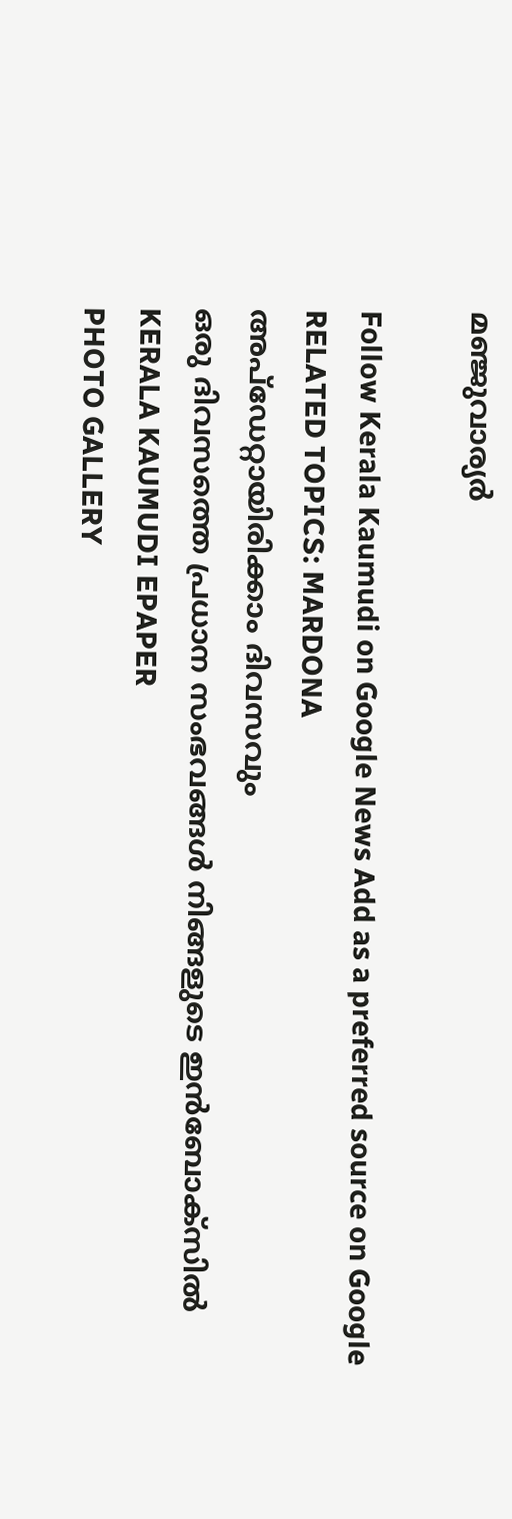മഞ്ജുവാര്യർ

Follow Kerala Kaumudi on Google News Add as a preferred source on Google
RELATED TOPICS: MARDONA
അപ്ഡേറ്റായിരിക്കാം ദിവസവും
ഒരു ദിവസത്തെ പ്രധാന സംഭവങ്ങൾ നിങ്ങളുടെ ഇൻബോക്സിൽ
KERALA KAUMUDI EPAPER
PHOTO GALLERY